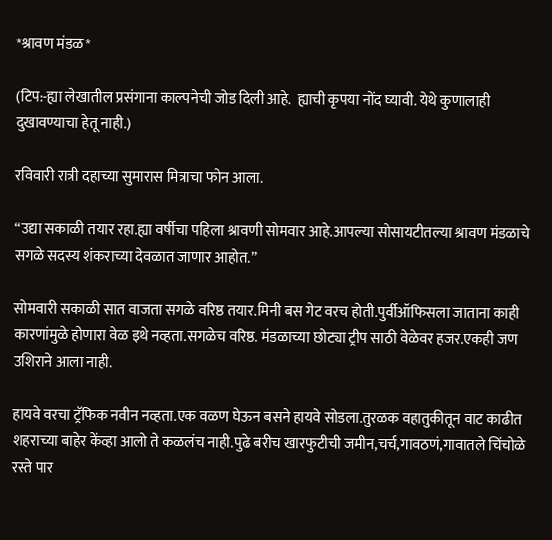*श्रावण मंडळ*

(टिप:-ह्या लेखातील प्रसंगाना काल्पनेची जोड दिली आहे.  ह्याची कृपया नोंद घ्यावी. येथे कुणालाही दुखावण्याचा हेतू नाही.)

रविवारी रात्री दहाच्या सुमारास मित्राचा फोन आला.

“उद्या सकाळी तयार रहा.ह्या वर्षीचा पहिला श्रावणी सोमवार आहे.आपल्या सोसायटीतल्या श्रावण मंडळाचे सगळे सदस्य शंकराच्या देवळात जाणार आहोत.”

सोमवारी सकाळी सात वाजता सगळे वरिष्ठ तयार.मिनी बस गेट वरच होती.पुर्वीऑफिसला जाताना काही कारणांमुळे होणारा वेळ इथे नव्हता.सगळेच वरिष्ठ. मंडळाच्या छोट्या ट्रीप साठी वेळेवर हजर.एकही जण उशिराने आला नाही.

हायवे वरचा ट्रॅफिक नवीन नव्हता.एक वळण घेऊन बसने हायवे सोडला.तुरळक वहातुकीतून वाट काढीत शहराच्या बाहेर केंव्हा आलो ते कळलंच नाही.पुढे बरीच खारफुटीची जमीन,चर्च,गावठणं,गावातले चिंचोळे रस्ते पार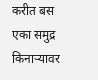करीत बस एका समुद्र किनाऱ्यावर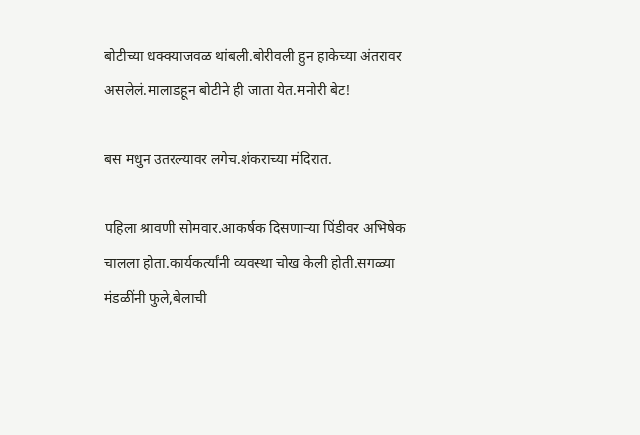बोटीच्या धक्क्याजवळ थांबली.बोरीवली हुन हाकेच्या अंतरावर असलेलं.मालाडहून बोटीने ही जाता येत.मनोरी बेट!

बस मधुन उतरल्यावर लगेच.शंकराच्या मंदिरात.

पहिला श्रावणी सोमवार.आकर्षक दिसणाऱ्या पिंडीवर अभिषेक चालला होता.कार्यकर्त्यांनी व्यवस्था चोख केली होती.सगळ्या मंडळींनी फुले,बेलाची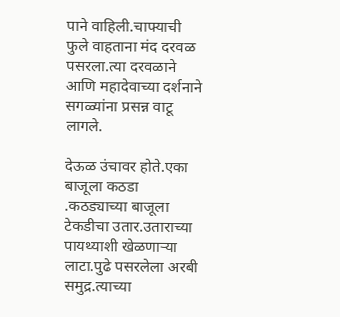पाने वाहिली.चाफ्याची फुले वाहताना मंद दरवळ पसरला.त्या दरवळाने आणि महादेवाच्या दर्शनाने सगळ्यांना प्रसन्न वाटू लागले.

देऊळ उंचावर होते.एका‌ बाजूला कठडा .कठड्याच्या बाजूला टेकडीचा उतार.उताराच्या पायथ्याशी खेळणाऱ्या लाटा.पुढे पसरलेला अरबी समुद्र.त्याच्या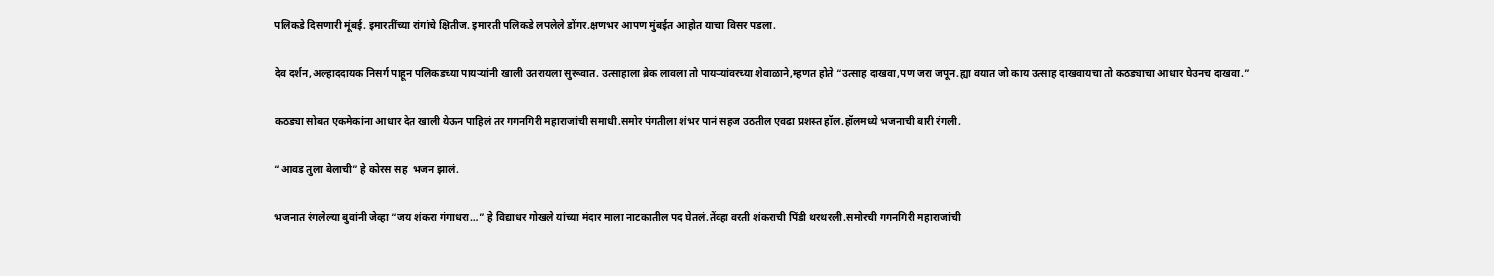पलिकडे दिसणारी मूंबई. इमारतींच्या रांगांचे क्षितीज. इमारती पलिकडे लपलेले डोंगर.क्षणभर आपण मुंबईत आहोत याचा विसर पडला.

देव दर्शन,अल्हाददायक निसर्ग पाहून पलिकडच्या पायऱ्यांनी खाली उतरायला सुरूवात. उत्साहाला ब्रेक लावला तो पायऱ्यांवरच्या शेवाळाने,म्हणत होते “उत्साह दाखवा,पण जरा जपून.ह्या वयात जो काय उत्साह दाखवायचा तो कठड्याचा आधार घेउनच दाखवा.”

कठड्या सोबत एकमेकांना आधार देत खाली येऊन पाहिलं तर गगनगिरी महाराजांची समाधी.समोर पंगतीला शंभर पानं सहज उठतील एवढा प्रशस्त हॉल.हॉल‌मध्ये भजनाची बारी रंगली.

“आवड तुला‌ बेलाची” हे कोरस सह  भजन‌ झालं.

भजनात रंगलेल्या बुवांनी जेव्हा “जय शंकरा गंगाधरा…” हे विद्याधर गोखले यांच्या मंदार माला नाटकातील पद घेतलं.तेंव्हा वरती शंकराची पिंडी थरथरली.समोरची गगनगिरी महाराजांची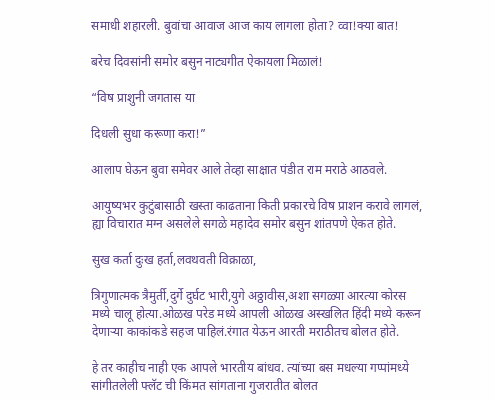समाधी शहारली. बुवांचा आवाज आज काय लागला होता? व्वा!क्या बात!

बरेच दिवसांनी समोर बसुन नाट्यगीत ऐकायला मिळालं!

“विष प्राशुनी जगतास या

दिधली सुधा करूणा करा!”

आलाप घेऊन बुवा समेवर आले तेव्हा साक्षात पंडीत राम मराठे आठवले.

आयुष्यभर कुटुंबासाठी खस्ता काढताना किती प्रकारचे विष प्राशन करावे‌ लागलं, ह्या विचारात मग्न असलेले सगळे महादेव समोर बसुन शांतपणे ऐकत होते.

सुख कर्ता दुःख हर्ता,लवथवती विक्राळा,

त्रिगुणात्मक त्रैमुर्ती,दुर्गे दुर्घट भारी,युगे अठ्ठावीस,अशा सगळ्या आरत्या कोरस मध्ये चालू होत्या.ओळख परेड मध्ये आपली ओळख अस्खलित हिंदी मध्ये करून देणाऱ्या काकांकडे सहज पाहिलं.रंगात येऊन आरती मराठीतच बोलत होते.

हे तर काहीच नाही एक आपले भारतीय बांधव. त्यांच्या बस मधल्या गप्पांमध्ये सांगीतलेली फ्लॅट ची किंमत सांगताना गुजरातीत बोलत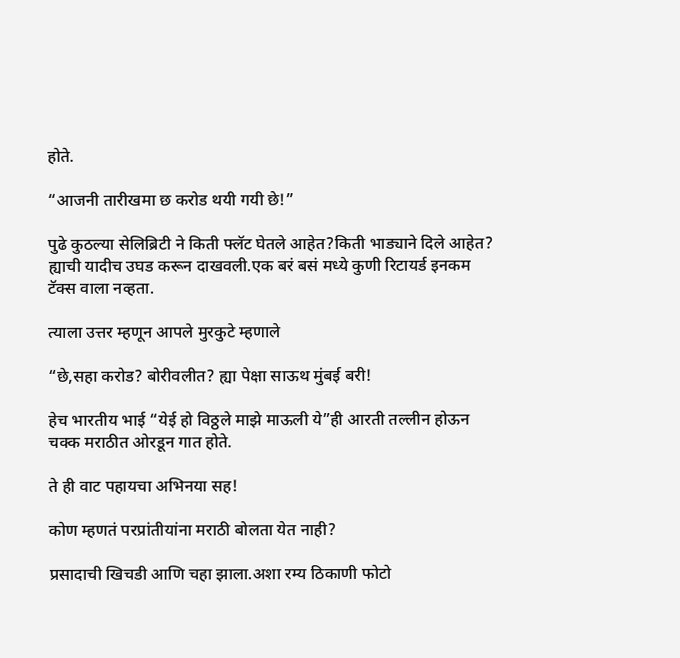होते.

“आजनी तारीखमा छ करोड थयी गयी छे!”

पुढे कुठल्या सेलिब्रिटी ने किती फ्लॅट घेतले आहेत?किती भाड्याने दिले आहेत? ह्याची यादीच उघड करून दाखवली.एक बरं बसं मध्ये कुणी रिटायर्ड इनकम टॅक्स वाला नव्हता.

त्याला उत्तर म्हणून आपले मुरकुटे म्हणाले

“छे,सहा करोड? बोरीवलीत? ह्या पेक्षा साऊथ मुंबई बरी!

हेच भारतीय भाई “येई हो विठ्ठले माझे माऊली ये”ही आरती तल्लीन होऊन चक्क मराठीत ओरडून गात होते.

ते ही वाट पहायचा अभिनया सह!

कोण म्हणतं परप्रांतीयांना मराठी बोलता येत नाही?

प्रसादाची खिचडी आणि चहा झाला.अशा रम्य ठिकाणी फोटो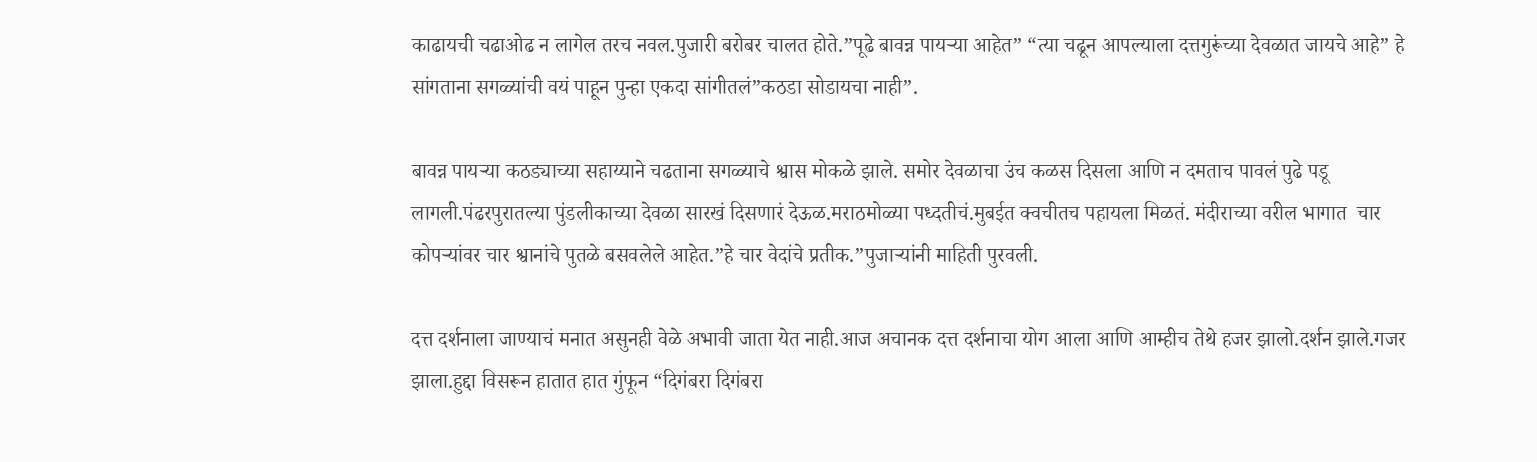काढायची चढाओढ न लागेल तरच नवल.पुजारी बरोबर चालत होते.”पूढे बावन्न पायऱ्या आहेत” “त्या चढून आपल्याला दत्तगुरूंच्या देवळात जायचे आहे” हे सांगताना सगळ्यांची वयं पाहून पुन्हा एकदा सांगीतलं”कठडा सोडायचा नाही”.

बावन्न पायऱ्या कठड्याच्या सहाय्याने चढताना सगळ्याचे श्वास मोकळे झाले. समोर देवळाचा उंच कळस दिसला आणि न दमताच पावलं पुढे पडू लागली.पंढरपुरातल्या पुंडलीकाच्या देवळा सारखं दिसणारं देऊळ.मराठमोळ्या पध्दतीचं.मुबईत क्वचीतच पहायला मिळतं. मंदीराच्या वरील भागात  चार कोपऱ्यांवर चार श्वानांचे पुतळे बसवलेले आहेत.”हे चार वेदांचे प्रतीक.”पुजाऱ्यांनी माहिती पुरवली.

दत्त दर्शनाला जाण्याचं मनात असुनही वेळे अभावी जाता येत नाही.आज अचानक दत्त दर्शनाचा योग आला आणि आम्हीच तेथे हजर झालो.दर्शन झाले.गजर झाला.हुद्दा विसरून हातात हात गुंफून “दिगंबरा दिगंबरा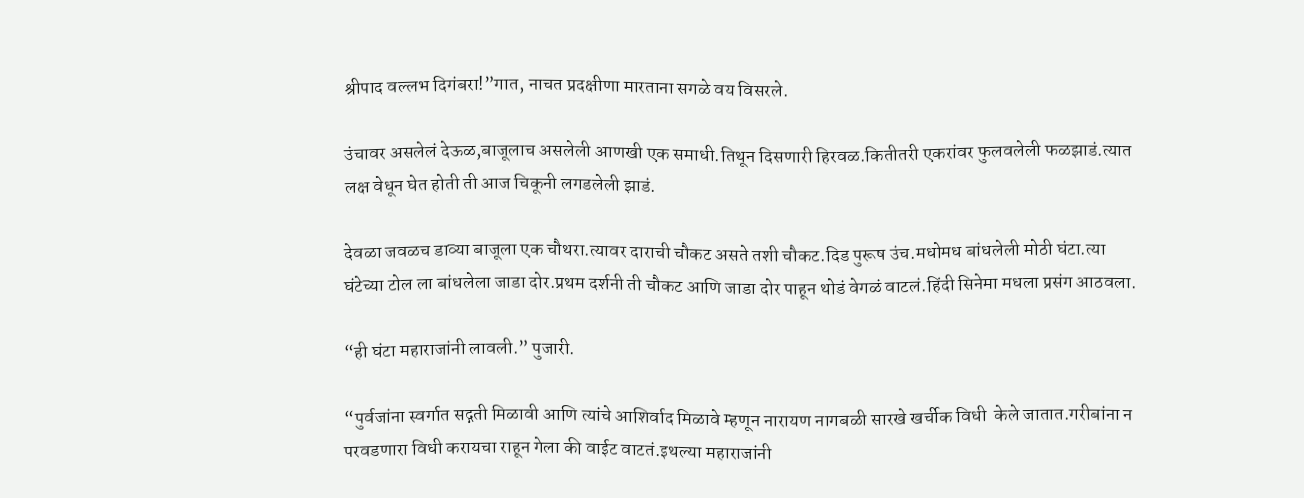श्रीपाद वल्लभ दिगंबरा!”गात, नाचत प्रदक्षीणा मारताना सगळे वय विसरले.

उंचावर असलेलं देऊळ,बाजूलाच असलेली आणखी एक समाधी.तिथून दिसणारी हिरवळ.कितीतरी एकरांवर फुलवलेली फळझाडं.त्यात लक्ष वेधून घेत होती ती आज चिकूनी लगडलेली झाडं.

देवळा जवळच डाव्या बाजूला एक चौथरा.त्यावर दाराची चौकट असते तशी चौकट.दिड पुरूष उंच.मधोमध बांधलेली मोठी घंटा.त्या घंटेच्या टोल ला बांधलेला जाडा दोर.प्रथम दर्शनी ती चौकट आणि जाडा दोर पाहून थोडं वेगळं वाटलं.हिंदी सिनेमा मधला प्रसंग आठवला.

“ही घंटा महाराजांनी लावली.” पुजारी.

“पुर्वजांना स्वर्गात सद्गती मिळावी आणि त्यांचे आशिर्वाद मिळावे म्हणून नारायण नागबळी सारखे खर्चीक विधी  केले जातात.गरीबांना न परवडणारा विधी करायचा राहून गेला की वाईट वाटतं.इथल्या महाराजांनी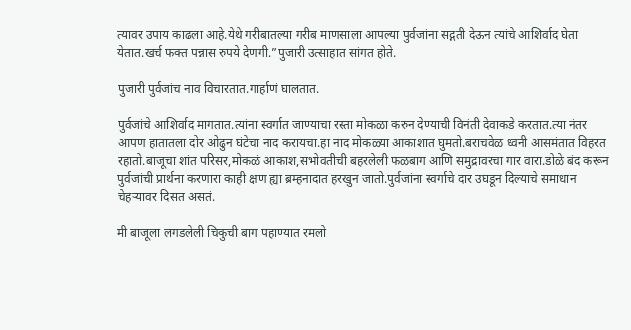त्यावर उपाय काढला आहे.येथे गरीबातल्या गरीब माणसाला आपल्या पुर्वजांना सद्गती देऊन त्यांचे आशिर्वाद घेता येतात.खर्च फक्त पन्नास रुपये देणगी.”पुजारी उत्साहात सांगत होते.

पुजारी पुर्वजांच नाव विचारतात.गार्हाणं घालतात.

पुर्वजांचे आशिर्वाद मागतात.त्यांना स्वर्गात जाण्याचा रस्ता मोकळा करुन देण्याची विनंती देवाकडे करतात.त्या नंतर आपण हातातला दोर ओढुन घंटेचा नाद करायचा.हा नाद मोकळ्या आकाशात घुमतो.बराचवेळ ध्वनी आसमंतात विहरत रहातो.बाजूचा शांत परिसर,मोकळं आकाश,सभोवतीची बहरलेली फळबाग आणि समुद्रावरचा गार वारा.डोळे बंद करून पुर्वजांची प्रार्थना करणारा काही क्षण ह्या ब्रम्हनादात हरखुन जातो.पुर्वजांना स्वर्गाचे दार उघडून दिल्याचे समाधान चेहऱ्यावर दिसत असतं.

मी बाजूला लगडलेली चिकुची बाग पहाण्यात रमलो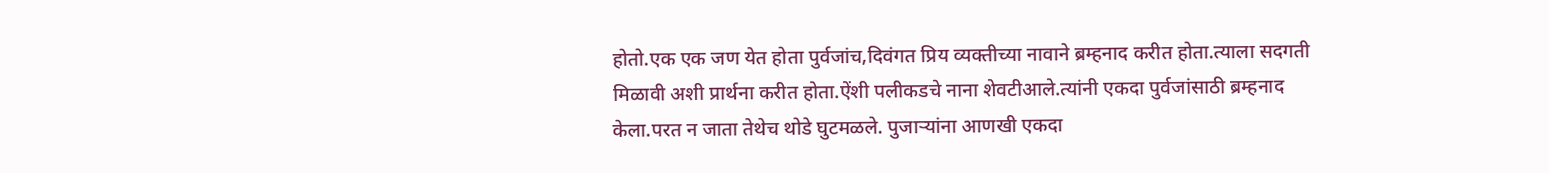होतो.एक एक जण येत होता पुर्वजांच,दिवंगत‌ प्रिय व्यक्तीच्या नावाने ब्रम्हनाद करीत होता.त्याला सदगती मिळावी अशी प्रार्थना करीत होता.ऐंशी पलीकडचे नाना शेवटीआले.त्यांनी एकदा पुर्वजांसाठी ब्रम्हनाद केला.परत न जाता तेथेच थोडे घुटमळले. पुजाऱ्यांना आणखी एकदा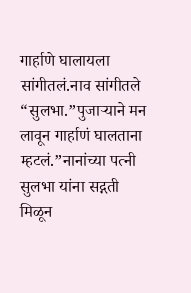गार्हाणे घालायला सांगीतलं.नाव सांगीतले “सुलभा.”पुजाऱ्याने मन लावून गार्हाणं घालताना म्हटलं.”नानांच्या पत्नी सुलभा यांना सद्गती मिळून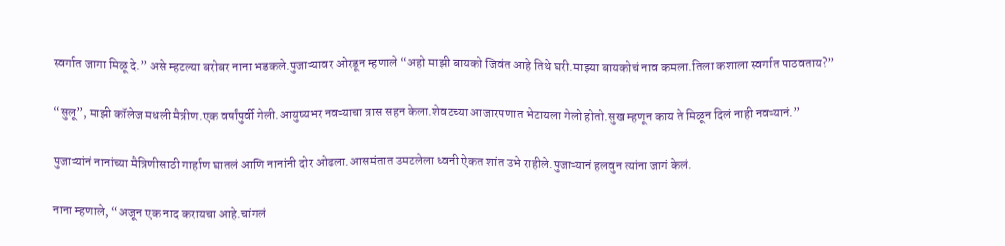स्वर्गात जागा मिळू दे.” असे म्हटल्या बरोबर नाना भडकले.पुजाऱ्यावर ओरडून म्हणाले “अहो माझी बायको जिवंत आहे तिथे घरी.माझ्या बायकोचं नाव कमला.तिला कशाला स्वर्गात पाठवताय?”

“सुलू”, माझी कॉलेज मधली मैत्रीण.एक वर्षांपुर्वी गेली.आयुष्यभर नवऱ्याचा त्रास सहन केला.शेवटच्या आजारपणात भेटायला गेलो होतो.सुख म्हणून काय ते मिळून दिलं नाही नवऱ्यानं.”

पुजाऱ्यांनं नानांच्या मैत्रिणीसाठी गार्हाण घातलं आणि नानांनी दोर ओढला.आसमंतात उमटलेला ध्वनी ऐकत शांत उभे राहीले.पुजाऱ्यानं हलवुन त्यांना जागं केलं.

नाना म्हणाले, “अजून एक नाद करायचा आहे.चांगलं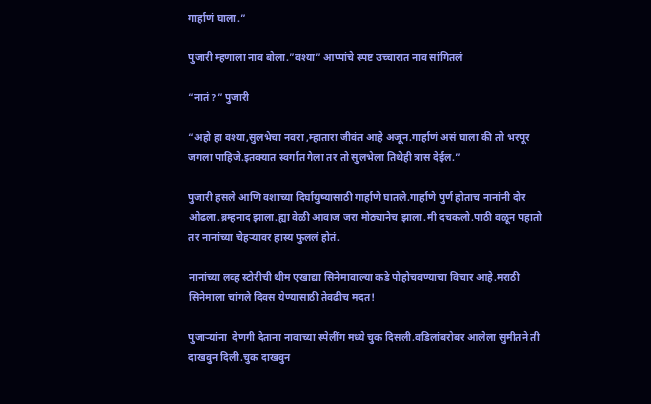गार्हाणं घाला.”

पुजारी म्हणाला नाव बोला.”वश्या” आप्पांचे स्पष्ट उच्चारात नाव सांगितलं

“नातं?” पुजारी

“अहो हा वश्या,सुलभेचा नवरा ,म्हातारा जीवंत आहे अजून.गार्हाणं असं घाला की तो भरपूर जगला पाहिजे.इतक्यात स्वर्गात गेला तर तो सुलभेला तिथेही त्रास देईल.”

पुजारी हसले आणि वशाच्या दिर्घायुष्यासाठी गार्हाणे घातले.गार्हाणे पुर्ण होताच नानांनी दोर ओढला.ब्रम्हनाद झाला.ह्या वेळी आवाज जरा मोठ्यानेच झाला.मी दचकलो.पाठी वळून पहातो तर नानांच्या चेहऱ्यावर हास्य फुललं होतं.

नानांच्या लव्ह स्टोरीची थीम एखाद्या सिनेमावाल्या कडे पोहोचवण्याचा विचार आहे.मराठी सिनेमाला चांगले दिवस येण्यासाठी तेवढीच मदत!

पुजाऱ्यांना  देणगी देताना नावाच्या स्पेलींग मध्ये चुक दिसली.वडिलांबरोबर आलेला सुमीतने ती दाखवुन दिली.चुक दाखवुन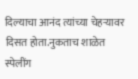दिल्याचा आनंद त्यांच्या चेहऱ्यावर दिसत होता.नुकताच शाळेत स्पेलींग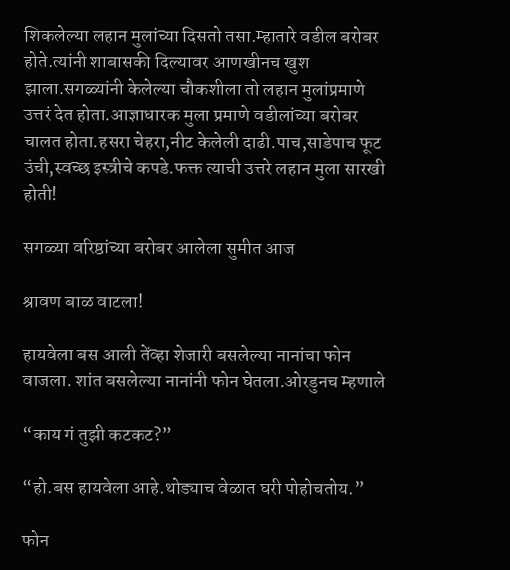शिकलेल्या लहान मुलांच्या दिसतो तसा.म्हातारे वडील बरोबर होते.त्यांनी शाबासकी दिल्यावर आणखीनच खुश झाला.सगळ्यांनी केलेल्या चौकशीला तो लहान मुलांप्रमाणे उत्तरं देत होता.आज्ञाधारक मुला प्रमाणे वडीलांच्या बरोबर चालत होता.हसरा चेहरा,नीट केलेली दाढी.पाच,साडेपाच फूट उंची,स्वच्छ इस्त्रीचे कपडे.फक्त त्याची उत्तरे लहान मुला सारखी होती!

सगळ्या वरिष्ठांच्या बरोबर आलेला सुमीत आज

श्रावण बाळ वाटला!

हायवेला बस आली तेंव्हा शेजारी बसलेल्या नानांचा फोन वाजला. शांत बसलेल्या नानांनी फोन घेतला.ओरडुनच म्हणाले

“काय गं तुझी कटकट?”

“हो.बस हायवेला आहे.थोड्याच वेळात घरी पोहोचतोय.”

फोन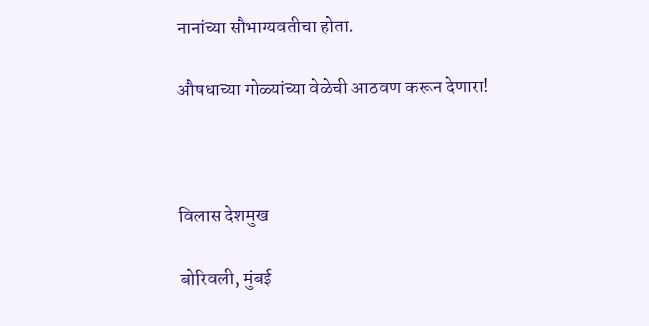नानांच्या सौभाग्यवतीचा होता.

औषधाच्या गोळ्यांच्या वेळेची आठवण करून देणारा!



विलास देशमुख

बोरिवली, मुंबई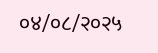०४/०८/२०२५